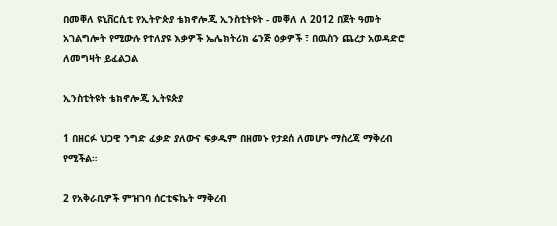በመቐለ ዩኒቨርሲቲ የኢትዮጵያ ቴክኖሎጂ ኢንስቲትዩት - መቐለ ለ 2012 በጀት ዓመት አገልግሎት የሚውሉ የተለያዩ እቃዎች ኤሌክትሪክ ሬንጅ ዕቃዎች ፣ በዉስን ጨረታ አወዳድሮ ለመግዛት ይፈልጋል

ኢንስቲትዩት ቴክኖሎጂ ኢትዩጵያ

1 በዘርፉ ህጋዊ ንግድ ፈቃድ ያለውና ፍቃዱም በዘመኑ የታደሰ ለመሆኑ ማስረጃ ማቅረብ የሚችል።

2 የአቅራቢዎች ምዝገባ ሰርቲፍኬት ማቅረብ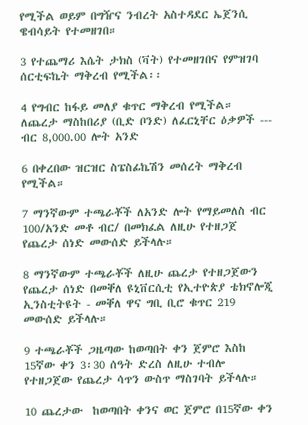የሚችል ወይም በግዥና ንብረት አስተዳደር ኤጀንሲ ዌብሳይት የተመዘገበ።

3 የተጨማሪ እሴት ታክስ (ቫት) የተመዘገበና የምዝገባ ሰርቲፍኬት ማቅረብ የሚችል፡፡

4 የግብር ከፋይ መለያ ቁጥር ማቅረብ የሚችል። ለጨረታ ማስከበሪያ (ቢድ ቦንድ) ለፈርኒቸር ዕቃዎች --- ብር 8,000.00 ሎት አንድ

6 በቀረበው ዝርዝር ስፔስፊኬሽን መሰረት ማቅረብ የሚችል።

7 ማንኛውም ተጫራቾች ለአንድ ሎት የማይመለስ ብር 100/አንድ መቶ ብር/ በመክፈል ለዚሁ የተዘጋጀ የጨረታ ሰነድ መውሰድ ይችላሉ።

8 ማንኛውም ተጫራቾች ለዚሁ ጨረታ የተዘጋጀውን የጨረታ ሰነድ በመቐለ ዩኒቨርሲቲ የኢተዮጵያ ቴክኖሎጂ ኢንስቲትዩት - መቐለ ዋና ግቢ ቢሮ ቁጥር 219 መውሰድ ይችላሉ።

9 ተጫራቾች ጋዜጣው ከወጣበት ቀን ጀምሮ እስከ 15ኛው ቀን 3፡30 ሰዓት ድረስ ለዚሁ ተብሎ የተዘጋጀው የጨረታ ሳጥን ውስጥ ማስገባት ይችላሉ።

10 ጨረታው  ከወጣበት ቀንና ወር ጀምሮ በ15ኛው ቀን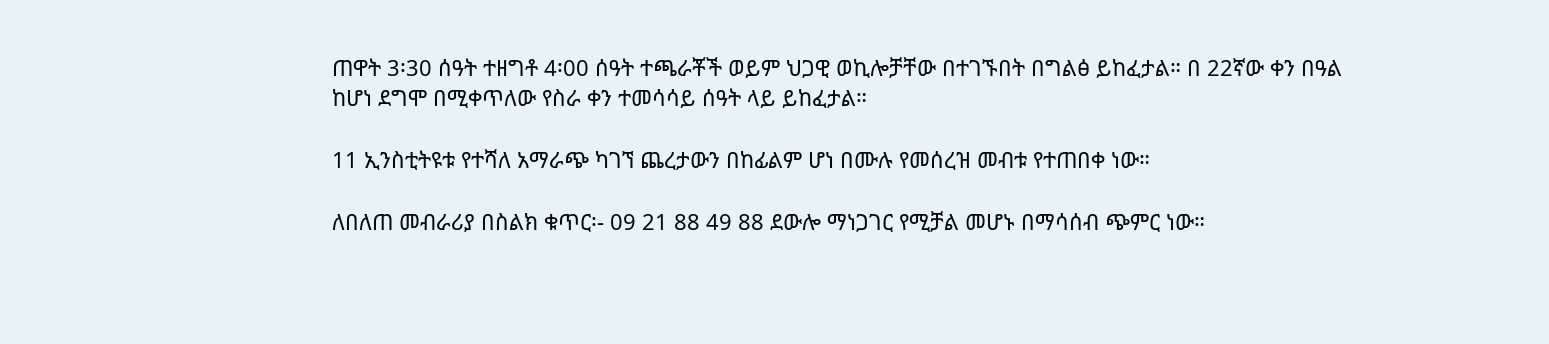ጠዋት 3፡30 ሰዓት ተዘግቶ 4፡00 ሰዓት ተጫራቾች ወይም ህጋዊ ወኪሎቻቸው በተገኙበት በግልፅ ይከፈታል። በ 22ኛው ቀን በዓል ከሆነ ደግሞ በሚቀጥለው የስራ ቀን ተመሳሳይ ሰዓት ላይ ይከፈታል።

11 ኢንስቲትዩቱ የተሻለ አማራጭ ካገኘ ጨረታውን በከፊልም ሆነ በሙሉ የመሰረዝ መብቱ የተጠበቀ ነው።

ለበለጠ መብራሪያ በስልክ ቁጥር፡- 09 21 88 49 88 ደውሎ ማነጋገር የሚቻል መሆኑ በማሳሰብ ጭምር ነው።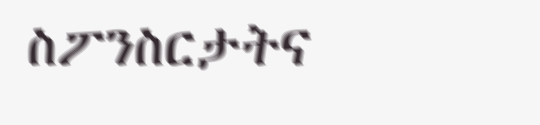ስፖንስርታትና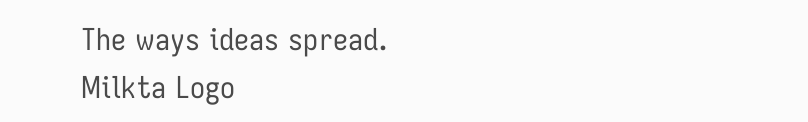The ways ideas spread.
Milkta Logo